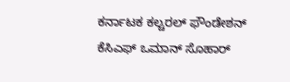ಕರ್ನಾಟಕ ಕಲ್ಚರಲ್ ಫೌಂಡೇಶನ್ ಕೆಸಿಎಫ್ ಒಮಾನ್ ಸೊಹಾರ್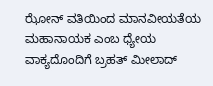ಝೋನ್ ವತಿಯಿಂದ ಮಾನವೀಯತೆಯ ಮಹಾನಾಯಕ ಎಂಬ ಧ್ಯೇಯ ವಾಕ್ಯದೊಂದಿಗೆ ಬ್ರಹತ್ ಮೀಲಾದ್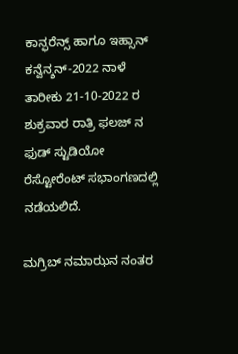ಕಾನ್ಫರೆನ್ಸ್ ಹಾಗೂ ಇಹ್ಸಾನ್ ಕನ್ವೆನ್ಶನ್-2022 ನಾಳೆ ತಾರೀಕು 21-10-2022 ರ ಶುಕ್ರವಾರ ರಾತ್ರಿ ಫಲಜ್ ನ ಫುಡ್ ಸ್ಟುಡಿಯೋ ರೆಸ್ಟೋರೆಂಟ್ ಸಭಾಂಗಣದಲ್ಲಿ ನಡೆಯಲಿದೆ.

ಮಗ್ರಿಬ್ ನಮಾಝನ ನಂತರ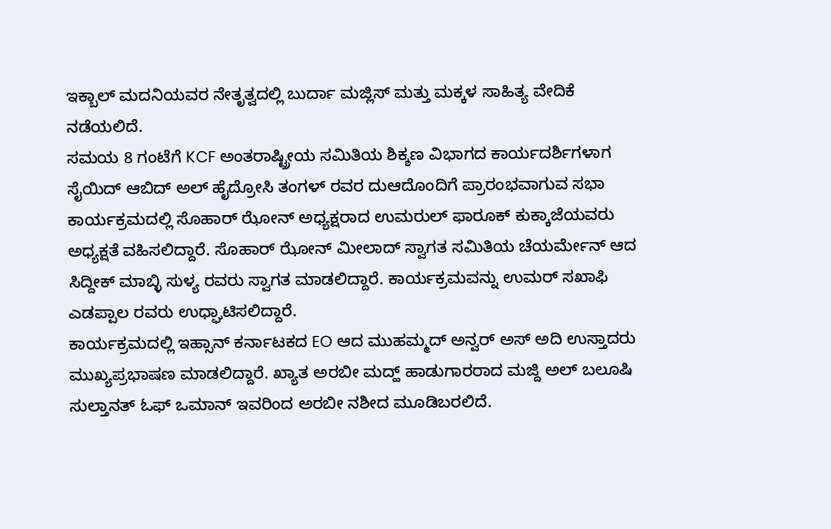ಇಕ್ಬಾಲ್ ಮದನಿಯವರ ನೇತೃತ್ವದಲ್ಲಿ ಬುರ್ದಾ ಮಜ್ಲಿಸ್ ಮತ್ತು ಮಕ್ಕಳ ಸಾಹಿತ್ಯ ವೇದಿಕೆ ನಡೆಯಲಿದೆ.
ಸಮಯ 8 ಗಂಟೆಗೆ KCF ಅಂತರಾಷ್ಟ್ರೀಯ ಸಮಿತಿಯ ಶಿಕ್ಶಣ ವಿಭಾಗದ ಕಾರ್ಯದರ್ಶಿಗಳಾಗ ಸೈಯಿದ್ ಆಬಿದ್ ಅಲ್ ಹೈದ್ರೋಸಿ ತಂಗಳ್ ರವರ ದುಆದೊಂದಿಗೆ ಪ್ರಾರಂಭವಾಗುವ ಸಭಾ ಕಾರ್ಯಕ್ರಮದಲ್ಲಿ ಸೊಹಾರ್ ಝೋನ್ ಅಧ್ಯಕ್ಷರಾದ ಉಮರುಲ್ ಫಾರೂಕ್ ಕುಕ್ಕಾಜೆಯವರು ಅಧ್ಯಕ್ಷತೆ ವಹಿಸಲಿದ್ದಾರೆ. ಸೊಹಾರ್ ಝೋನ್ ಮೀಲಾದ್ ಸ್ವಾಗತ ಸಮಿತಿಯ ಚೆಯರ್ಮೇನ್ ಆದ ಸಿದ್ದೀಕ್ ಮಾಬ್ಳಿ ಸುಳ್ಯ ರವರು ಸ್ವಾಗತ ಮಾಡಲಿದ್ದಾರೆ. ಕಾರ್ಯಕ್ರಮವನ್ನು ಉಮರ್ ಸಖಾಫಿ ಎಡಪ್ಪಾಲ ರವರು ಉಧ್ಘಾಟಿಸಲಿದ್ದಾರೆ.
ಕಾರ್ಯಕ್ರಮದಲ್ಲಿ ಇಹ್ಸಾನ್ ಕರ್ನಾಟಕದ EO ಆದ ಮುಹಮ್ಮದ್ ಅನ್ವರ್ ಅಸ್ ಅದಿ ಉಸ್ತಾದರು ಮುಖ್ಯಪ್ರಭಾಷಣ ಮಾಡಲಿದ್ದಾರೆ. ಖ್ಯಾತ ಅರಬೀ ಮದ್ಹ್ ಹಾಡುಗಾರರಾದ ಮಜ್ದಿ ಅಲ್ ಬಲೂಷಿ ಸುಲ್ತಾನತ್ ಓಫ್ ಒಮಾನ್ ಇವರಿಂದ ಅರಬೀ ನಶೀದ ಮೂಡಿಬರಲಿದೆ.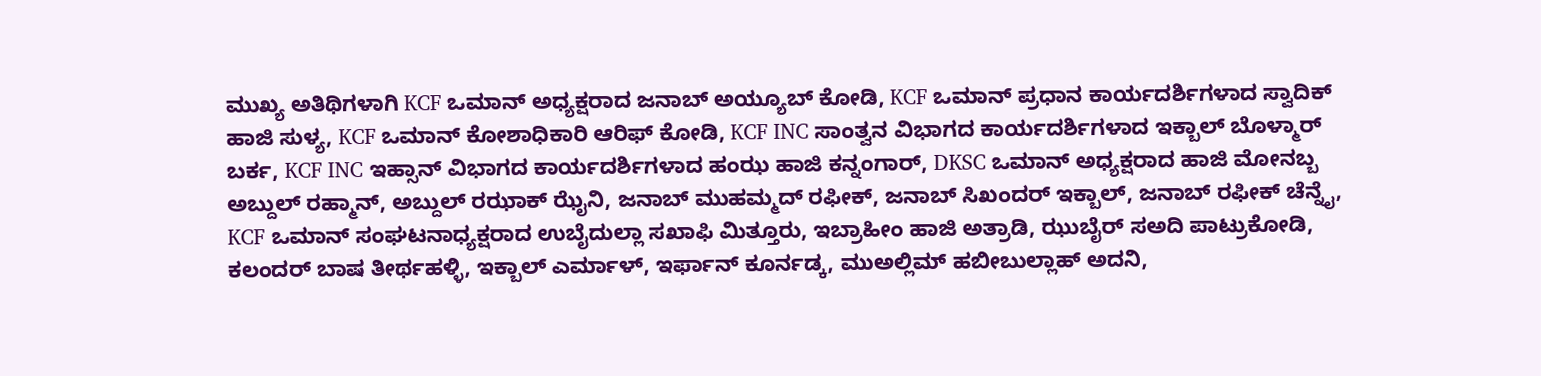ಮುಖ್ಯ ಅತಿಥಿಗಳಾಗಿ KCF ಒಮಾನ್ ಅಧ್ಯಕ್ಷರಾದ ಜನಾಬ್ ಅಯ್ಯೂಬ್ ಕೋಡಿ, KCF ಒಮಾನ್ ಪ್ರಧಾನ ಕಾರ್ಯದರ್ಶಿಗಳಾದ ಸ್ವಾದಿಕ್ ಹಾಜಿ ಸುಳ್ಯ, KCF ಒಮಾನ್ ಕೋಶಾಧಿಕಾರಿ ಆರಿಫ್ ಕೋಡಿ, KCF INC ಸಾಂತ್ವನ ವಿಭಾಗದ ಕಾರ್ಯದರ್ಶಿಗಳಾದ ಇಕ್ಬಾಲ್ ಬೊಳ್ಮಾರ್ ಬರ್ಕ, KCF INC ಇಹ್ಸಾನ್ ವಿಭಾಗದ ಕಾರ್ಯದರ್ಶಿಗಳಾದ ಹಂಝ ಹಾಜಿ ಕನ್ನಂಗಾರ್, DKSC ಒಮಾನ್ ಅಧ್ಯಕ್ಷರಾದ ಹಾಜಿ ಮೋನಬ್ಬ ಅಬ್ದುಲ್ ರಹ್ಮಾನ್, ಅಬ್ದುಲ್ ರಝಾಕ್ ಝೈನಿ, ಜನಾಬ್ ಮುಹಮ್ಮದ್ ರಫೀಕ್, ಜನಾಬ್ ಸಿಖಂದರ್ ಇಕ್ಬಾಲ್, ಜನಾಬ್ ರಫೀಕ್ ಚೆನ್ನೈ, KCF ಒಮಾನ್ ಸಂಘಟನಾಧ್ಯಕ್ಷರಾದ ಉಬೈದುಲ್ಲಾ ಸಖಾಫಿ ಮಿತ್ತೂರು, ಇಬ್ರಾಹೀಂ ಹಾಜಿ ಅತ್ರಾಡಿ, ಝುಬೈರ್ ಸಅದಿ ಪಾಟ್ರುಕೋಡಿ, ಕಲಂದರ್ ಬಾಷ ತೀರ್ಥಹಳ್ಳಿ, ಇಕ್ಬಾಲ್ ಎರ್ಮಾಳ್, ಇರ್ಫಾನ್ ಕೂರ್ನಡ್ಕ, ಮುಅಲ್ಲಿಮ್ ಹಬೀಬುಲ್ಲಾಹ್ ಅದನಿ,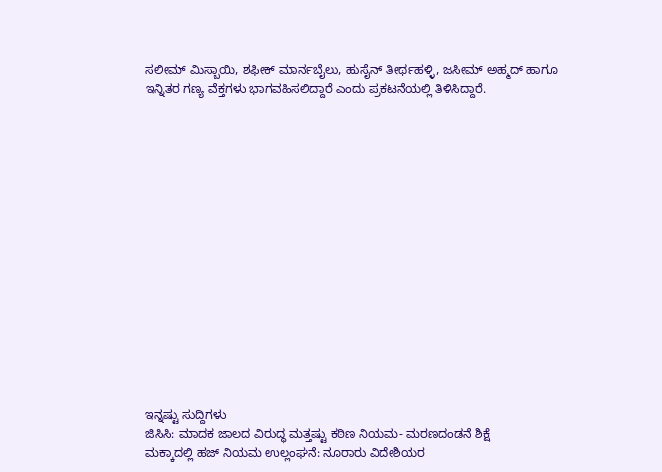ಸಲೀಮ್ ಮಿಸ್ಬಾಯಿ, ಶಫೀಕ್ ಮಾರ್ನಬೈಲು, ಹುಸೈನ್ ತೀರ್ಥಹಳ್ಳಿ, ಜಸೀಮ್ ಅಹ್ಮದ್ ಹಾಗೂ ಇನ್ನಿತರ ಗಣ್ಯ ವೆಕ್ತಗಳು ಭಾಗವಹಿಸಲಿದ್ದಾರೆ ಎಂದು ಪ್ರಕಟನೆಯಲ್ಲಿ ತಿಳಿಸಿದ್ದಾರೆ.
















ಇನ್ನಷ್ಟು ಸುದ್ದಿಗಳು
ಜಿಸಿಸಿ: ಮಾದಕ ಜಾಲದ ವಿರುದ್ಧ ಮತ್ತಷ್ಟು ಕಠಿಣ ನಿಯಮ- ಮರಣದಂಡನೆ ಶಿಕ್ಷೆ
ಮಕ್ಕಾದಲ್ಲಿ ಹಜ್ ನಿಯಮ ಉಲ್ಲಂಘನೆ: ನೂರಾರು ವಿದೇಶಿಯರ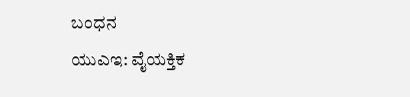ಬಂಧನ
ಯುಎಇ: ವೈಯಕ್ತಿಕ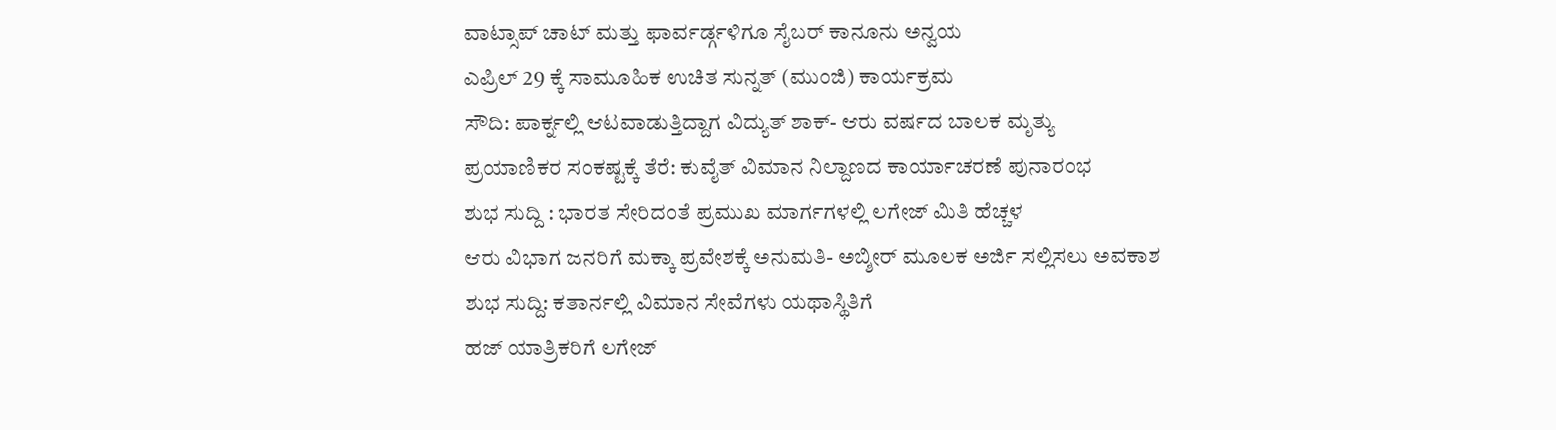ವಾಟ್ಸಾಪ್ ಚಾಟ್ ಮತ್ತು ಫಾರ್ವರ್ಡ್ಗಳಿಗೂ ಸೈಬರ್ ಕಾನೂನು ಅನ್ವಯ
ಎಪ್ರಿಲ್ 29 ಕ್ಕೆ ಸಾಮೂಹಿಕ ಉಚಿತ ಸುನ್ನತ್ (ಮುಂಜಿ) ಕಾರ್ಯಕ್ರಮ
ಸೌದಿ: ಪಾರ್ಕ್ನಲ್ಲಿ ಆಟವಾಡುತ್ತಿದ್ದಾಗ ವಿದ್ಯುತ್ ಶಾಕ್- ಆರು ವರ್ಷದ ಬಾಲಕ ಮೃತ್ಯು
ಪ್ರಯಾಣಿಕರ ಸಂಕಷ್ಟಕ್ಕೆ ತೆರೆ: ಕುವೈತ್ ವಿಮಾನ ನಿಲ್ದಾಣದ ಕಾರ್ಯಾಚರಣೆ ಪುನಾರಂಭ
ಶುಭ ಸುದ್ದಿ : ಭಾರತ ಸೇರಿದಂತೆ ಪ್ರಮುಖ ಮಾರ್ಗಗಳಲ್ಲಿ ಲಗೇಜ್ ಮಿತಿ ಹೆಚ್ಚಳ
ಆರು ವಿಭಾಗ ಜನರಿಗೆ ಮಕ್ಕಾ ಪ್ರವೇಶಕ್ಕೆ ಅನುಮತಿ- ಅಬ್ಶೀರ್ ಮೂಲಕ ಅರ್ಜಿ ಸಲ್ಲಿಸಲು ಅವಕಾಶ
ಶುಭ ಸುದ್ದಿ: ಕತಾರ್ನಲ್ಲಿ ವಿಮಾನ ಸೇವೆಗಳು ಯಥಾಸ್ಥಿತಿಗೆ
ಹಜ್ ಯಾತ್ರಿಕರಿಗೆ ಲಗೇಜ್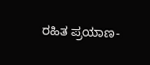ರಹಿತ ಪ್ರಯಾಣ-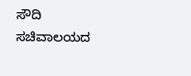ಸೌದಿ ಸಚಿವಾಲಯದ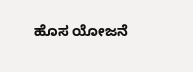ಹೊಸ ಯೋಜನೆ